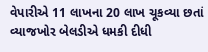વેપારીએ 11 લાખના 20 લાખ ચૂકવ્યા છતાં વ્યાજખોર બેલડીએ ધમકી દીધી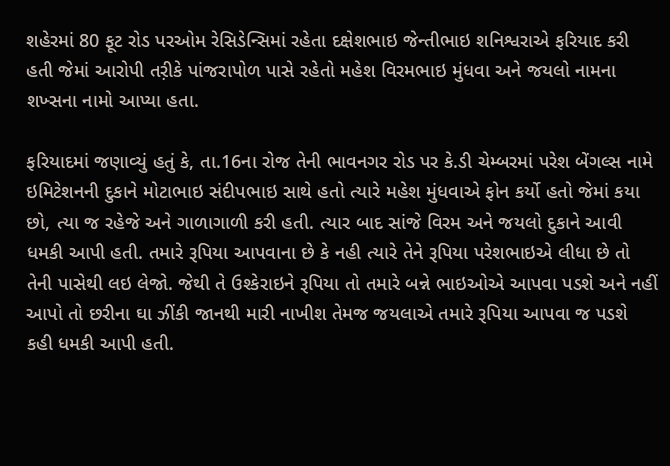શહેરમાં 80 ફૂટ રોડ પરઓમ રેસિડેન્સિમાં રહેતા દક્ષેશભાઇ જેન્તીભાઇ શનિશ્વરાએ ફરિયાદ કરી હતી જેમાં આરોપી તર઼ીકે પાંજરાપોળ પાસે રહેતો મહેશ વિરમભાઇ મુંધવા અને જયલો નામના શખ્સના નામો આપ્યા હતા.

ફરિયાદમાં જણાવ્યું હતું કે, તા.16ના રોજ તેની ભાવનગર રોડ પર કે.ડી ચેમ્બરમાં પરેશ બેંગલ્સ નામે ઇમિટેશનની દુકાને મોટાભાઇ સંદીપભાઇ સાથે હતો ત્યારે મહેશ મુંધવાએ ફોન કર્યો હતો જેમાં કયા છો, ત્યા જ રહેજે અને ગાળાગાળી કરી હતી. ત્યાર બાદ સાંજે વિરમ અને જયલો દુકાને આવી ધમકી આપી હતી. તમારે રૂપિયા આપવાના છે કે નહી ત્યારે તેને રૂપિયા પરેશભાઇએ લીધા છે તો તેની પાસેથી લઇ લેજો. જેથી તે ઉશ્કેરાઇને રૂપિયા તો તમારે બન્ને ભાઇઓએ આપવા પડશે અને નહીં આપો તો છરીના ઘા ઝીંકી જાનથી મારી નાખીશ તેમજ જયલાએ તમારે રૂપિયા આપવા જ પડશે કહી ધમકી આપી હતી.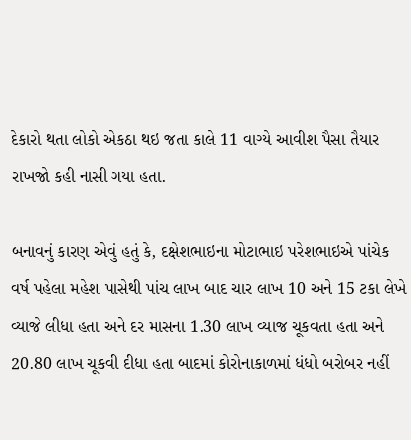દેકારો થતા લોકો એકઠા થઇ જતા કાલે 11 વાગ્યે આવીશ પૈસા તૈયાર રાખજો કહી નાસી ગયા હતા.

બનાવનું કારણ એવું હતું કે, દક્ષેશભાઇના મોટાભાઇ પરેશભાઇએ પાંચેક વર્ષ પહેલા મહેશ પાસેથી પાંચ લાખ બાદ ચાર લાખ 10 અને 15 ટકા લેખે વ્યાજે લીધા હતા અને દર માસના 1.30 લાખ વ્યાજ ચૂકવતા હતા અને 20.80 લાખ ચૂકવી દીધા હતા બાદમાં કોરોનાકાળમાં ધંધો બરોબર નહીં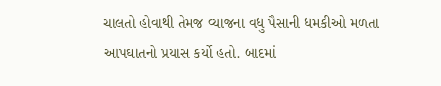ચાલતો હોવાથી તેમજ વ્યાજના વધુ પૈસાની ધમકીઓ મળતા આપઘાતનો પ્રયાસ કર્યો હતો. બાદમાં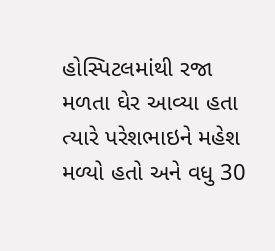હોસ્પિટલમાંથી રજા મળતા ઘેર આવ્યા હતા ત્યારે પરેશભાઇને મહેશ મળ્યો હતો અને વધુ 30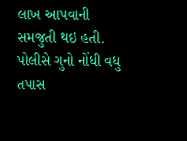લાખ આપવાની સમજુતી થઇ હતી. પોલીસે ગુનો નોંધી વધુ તપાસ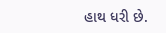હાથ ધરી છે.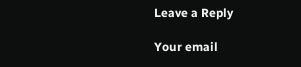Leave a Reply

Your email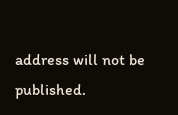address will not be published.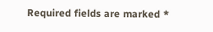Required fields are marked *